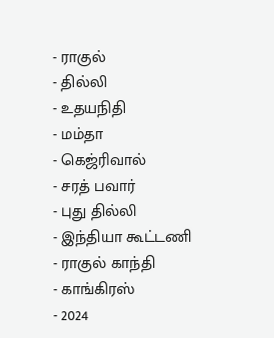- ராகுல்
- தில்லி
- உதயநிதி
- மம்தா
- கெஜ்ரிவால்
- சரத் பவார்
- புது தில்லி
- இந்தியா கூட்டணி
- ராகுல் காந்தி
- காங்கிரஸ்
- 2024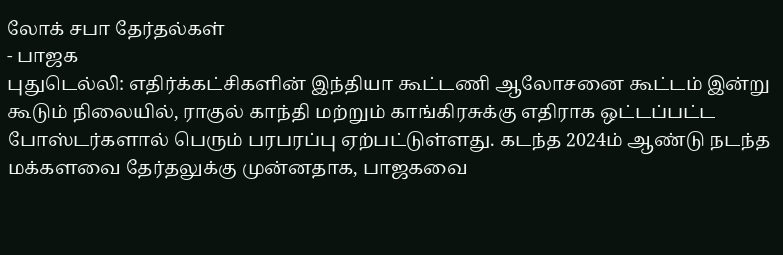லோக் சபா தேர்தல்கள்
- பாஜக
புதுடெல்லி: எதிர்க்கட்சிகளின் இந்தியா கூட்டணி ஆலோசனை கூட்டம் இன்று கூடும் நிலையில், ராகுல் காந்தி மற்றும் காங்கிரசுக்கு எதிராக ஒட்டப்பட்ட போஸ்டர்களால் பெரும் பரபரப்பு ஏற்பட்டுள்ளது. கடந்த 2024ம் ஆண்டு நடந்த மக்களவை தேர்தலுக்கு முன்னதாக, பாஜகவை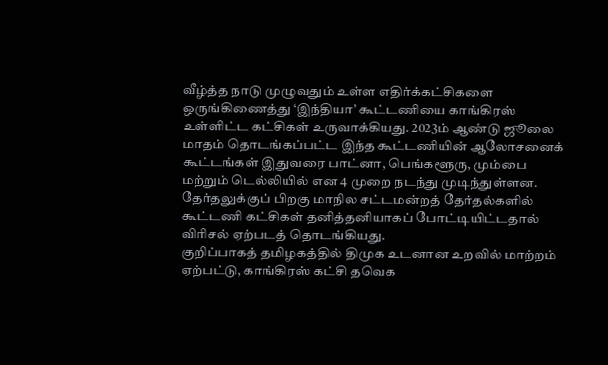வீழ்த்த நாடு முழுவதும் உள்ள எதிர்க்கட்சிகளை ஒருங்கிணைத்து ‘இந்தியா’ கூட்டணியை காங்கிரஸ் உள்ளிட்ட கட்சிகள் உருவாக்கியது. 2023ம் ஆண்டு ஜூலை மாதம் தொடங்கப்பட்ட இந்த கூட்டணியின் ஆலோசனைக் கூட்டங்கள் இதுவரை பாட்னா, பெங்களூரு, மும்பை மற்றும் டெல்லியில் என 4 முறை நடந்து முடிந்துள்ளன. தேர்தலுக்குப் பிறகு மாநில சட்டமன்றத் தேர்தல்களில் கூட்டணி கட்சிகள் தனித்தனியாகப் போட்டியிட்டதால் விரிசல் ஏற்படத் தொடங்கியது.
குறிப்பாகத் தமிழகத்தில் திமுக உடனான உறவில் மாற்றம் ஏற்பட்டு, காங்கிரஸ் கட்சி தவெக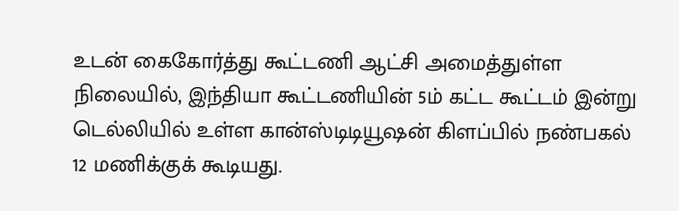உடன் கைகோர்த்து கூட்டணி ஆட்சி அமைத்துள்ள நிலையில், இந்தியா கூட்டணியின் 5ம் கட்ட கூட்டம் இன்று டெல்லியில் உள்ள கான்ஸ்டிடியூஷன் கிளப்பில் நண்பகல் 12 மணிக்குக் கூடியது.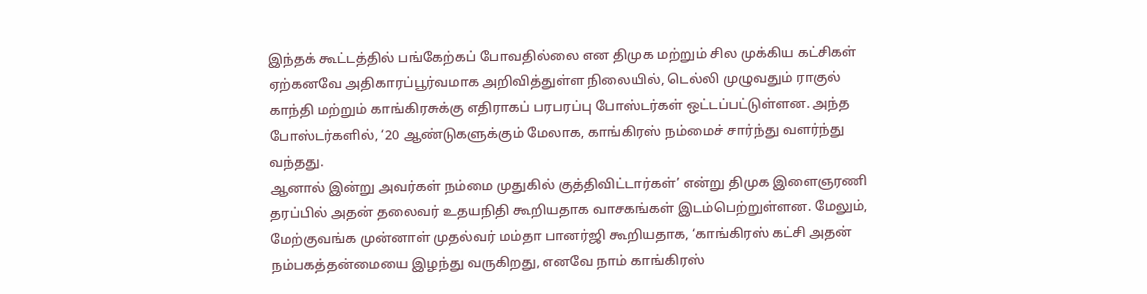இந்தக் கூட்டத்தில் பங்கேற்கப் போவதில்லை என திமுக மற்றும் சில முக்கிய கட்சிகள் ஏற்கனவே அதிகாரப்பூர்வமாக அறிவித்துள்ள நிலையில், டெல்லி முழுவதும் ராகுல் காந்தி மற்றும் காங்கிரசுக்கு எதிராகப் பரபரப்பு போஸ்டர்கள் ஒட்டப்பட்டுள்ளன. அந்த போஸ்டர்களில், ‘20 ஆண்டுகளுக்கும் மேலாக, காங்கிரஸ் நம்மைச் சார்ந்து வளர்ந்து வந்தது.
ஆனால் இன்று அவர்கள் நம்மை முதுகில் குத்திவிட்டார்கள்’ என்று திமுக இளைஞரணி தரப்பில் அதன் தலைவர் உதயநிதி கூறியதாக வாசகங்கள் இடம்பெற்றுள்ளன. மேலும், மேற்குவங்க முன்னாள் முதல்வர் மம்தா பானர்ஜி கூறியதாக, ‘காங்கிரஸ் கட்சி அதன் நம்பகத்தன்மையை இழந்து வருகிறது, எனவே நாம் காங்கிரஸ்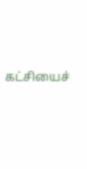கட்சியைச்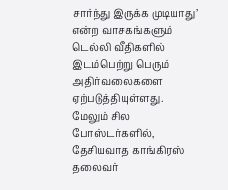சார்ந்து இருக்க முடியாது’ என்ற வாசகங்களும் டெல்லி வீதிகளில் இடம்பெற்று பெரும் அதிர்வலைகளை ஏற்படுத்தியுள்ளது.
மேலும் சில போஸ்டர்களில், தேசியவாத காங்கிரஸ் தலைவர்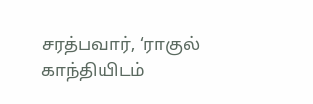சரத்பவார், ‘ராகுல் காந்தியிடம்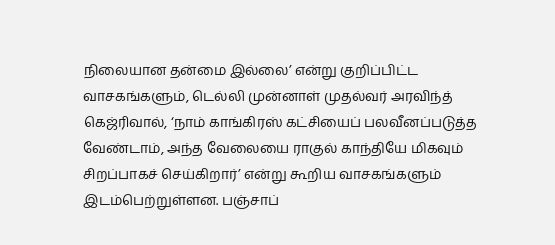நிலையான தன்மை இல்லை’ என்று குறிப்பிட்ட வாசகங்களும், டெல்லி முன்னாள் முதல்வர் அரவிந்த் கெஜ்ரிவால், ‘நாம் காங்கிரஸ் கட்சியைப் பலவீனப்படுத்த வேண்டாம், அந்த வேலையை ராகுல் காந்தியே மிகவும் சிறப்பாகச் செய்கிறார்’ என்று கூறிய வாசகங்களும் இடம்பெற்றுள்ளன. பஞ்சாப்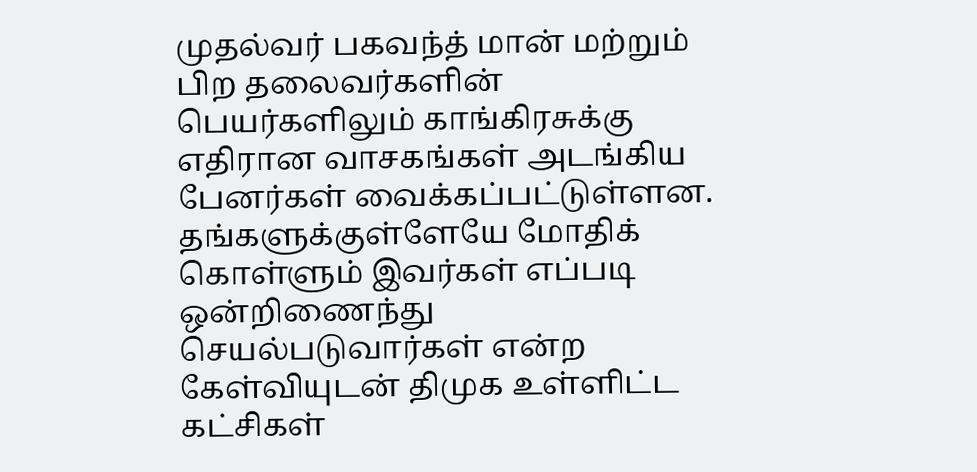முதல்வர் பகவந்த் மான் மற்றும் பிற தலைவர்களின் பெயர்களிலும் காங்கிரசுக்கு எதிரான வாசகங்கள் அடங்கிய பேனர்கள் வைக்கப்பட்டுள்ளன. தங்களுக்குள்ளேயே மோதிக் கொள்ளும் இவர்கள் எப்படி ஒன்றிணைந்து செயல்படுவார்கள் என்ற கேள்வியுடன் திமுக உள்ளிட்ட கட்சிகள்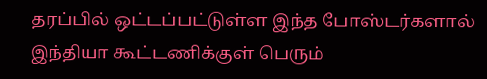தரப்பில் ஒட்டப்பட்டுள்ள இந்த போஸ்டர்களால் இந்தியா கூட்டணிக்குள் பெரும்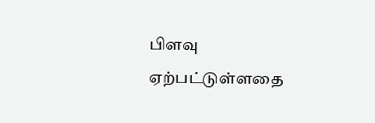பிளவு ஏற்பட்டுள்ளதை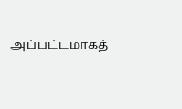அப்பட்டமாகத்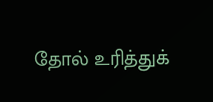தோல் உரித்துக்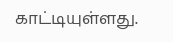காட்டியுள்ளது.